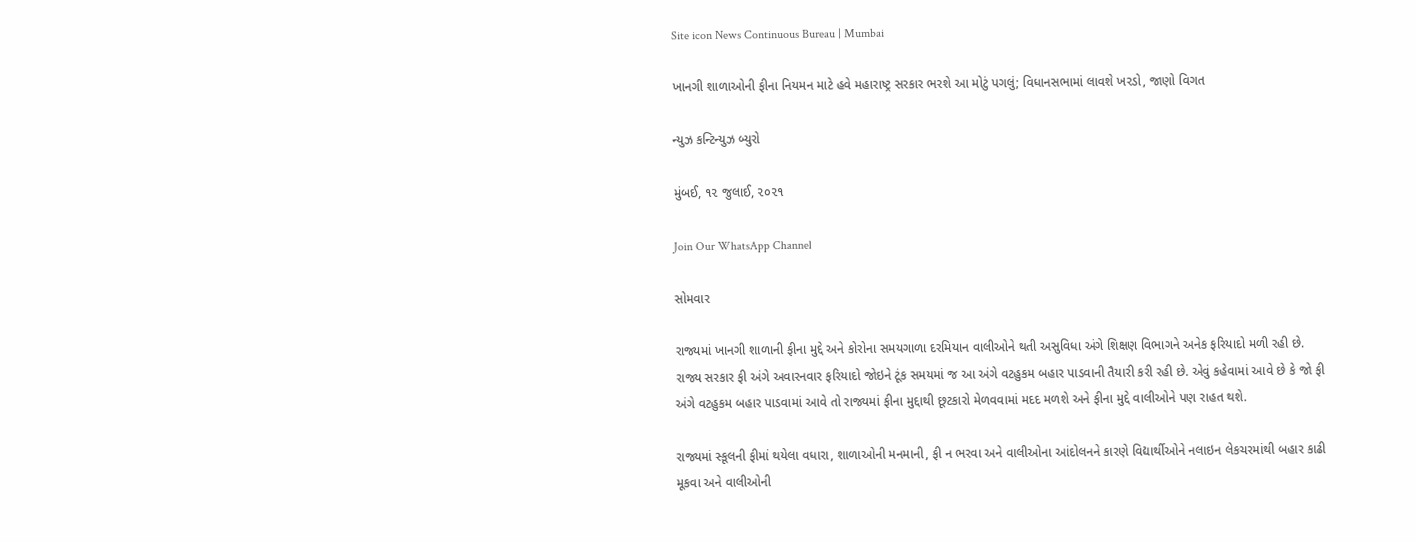Site icon News Continuous Bureau | Mumbai

ખાનગી શાળાઓની ફીના નિયમન માટે હવે મહારાષ્ટ્ર સરકાર ભરશે આ મોટું પગલું; વિધાનસભામાં લાવશે ખરડો, જાણો વિગત

ન્યુઝ કન્ટિન્યુઝ બ્યુરો

મુંબઈ, ૧૨ જુલાઈ, ૨૦૨૧

Join Our WhatsApp Channel

સોમવાર

રાજ્યમાં ખાનગી શાળાની ફીના મુદ્દે અને કોરોના સમયગાળા દરમિયાન વાલીઓને થતી અસુવિધા અંગે શિક્ષણ વિભાગને અનેક ફરિયાદો મળી રહી છે. રાજ્ય સરકાર ફી અંગે અવારનવાર ફરિયાદો જોઇને ટૂંક સમયમાં જ આ અંગે વટહુકમ બહાર પાડવાની તૈયારી કરી રહી છે. એવું કહેવામાં આવે છે કે જો ફી અંગે વટહુકમ બહાર પાડવામાં આવે તો રાજ્યમાં ફીના મુદ્દાથી છૂટકારો મેળવવામાં મદદ મળશે અને ફીના મુદ્દે વાલીઓને પણ રાહત થશે.

રાજ્યમાં સ્કૂલની ફીમાં થયેલા વધારા, શાળાઓની મનમાની, ફી ન ભરવા અને વાલીઓના આંદોલનને કારણે વિદ્યાર્થીઓને નલાઇન લેકચરમાંથી બહાર કાઢી મૂકવા અને વાલીઓની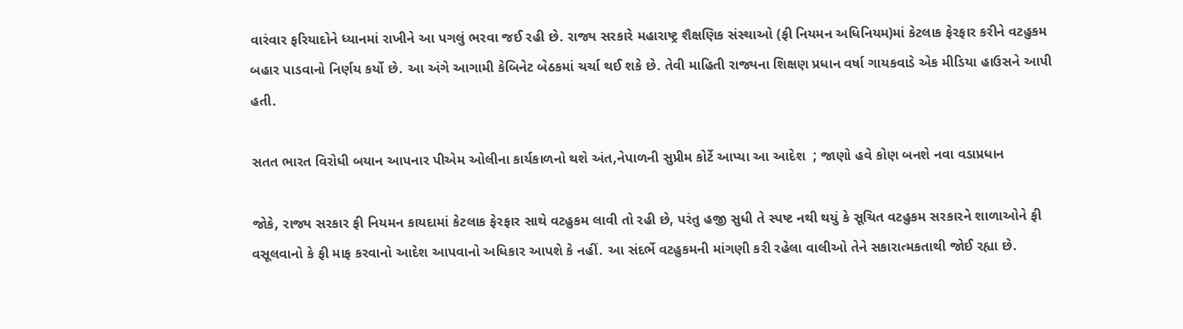વારંવાર ફરિયાદોને ધ્યાનમાં રાખીને આ પગલું ભરવા જઈ રહી છે. રાજ્ય સરકારે મહારાષ્ટ્ર શૈક્ષણિક સંસ્થાઓ (ફી નિયમન અધિનિયમ)માં કેટલાક ફેરફાર કરીને વટહુકમ બહાર પાડવાનો નિર્ણય કર્યો છે. આ અંગે આગામી કેબિનેટ બેઠકમાં ચર્ચા થઈ શકે છે. તેવી માહિતી રાજ્યના શિક્ષણ પ્રધાન વર્ષા ગાયકવાડે એક મીડિયા હાઉસને આપી હતી.

સતત ભારત વિરોધી બયાન આપનાર પીએમ ઓલીના કાર્યકાળનો થશે અંત,નેપાળની સુપ્રીમ કોર્ટે આપ્યા આ આદેશ  ; જાણો હવે કોણ બનશે નવા વડાપ્રધાન

જોકે, રાજ્ય સરકાર ફી નિયમન કાયદામાં કેટલાક ફેરફાર સાથે વટહુકમ લાવી તો રહી છે, પરંતુ હજી સુધી તે સ્પષ્ટ નથી થયું કે સૂચિત વટહુકમ સરકારને શાળાઓને ફી વસૂલવાનો કે ફી માફ કરવાનો આદેશ આપવાનો અધિકાર આપશે કે નહીં. આ સંદર્ભે વટહુકમની માંગણી કરી રહેલા વાલીઓ તેને સકારાત્મકતાથી જોઈ રહ્યા છે.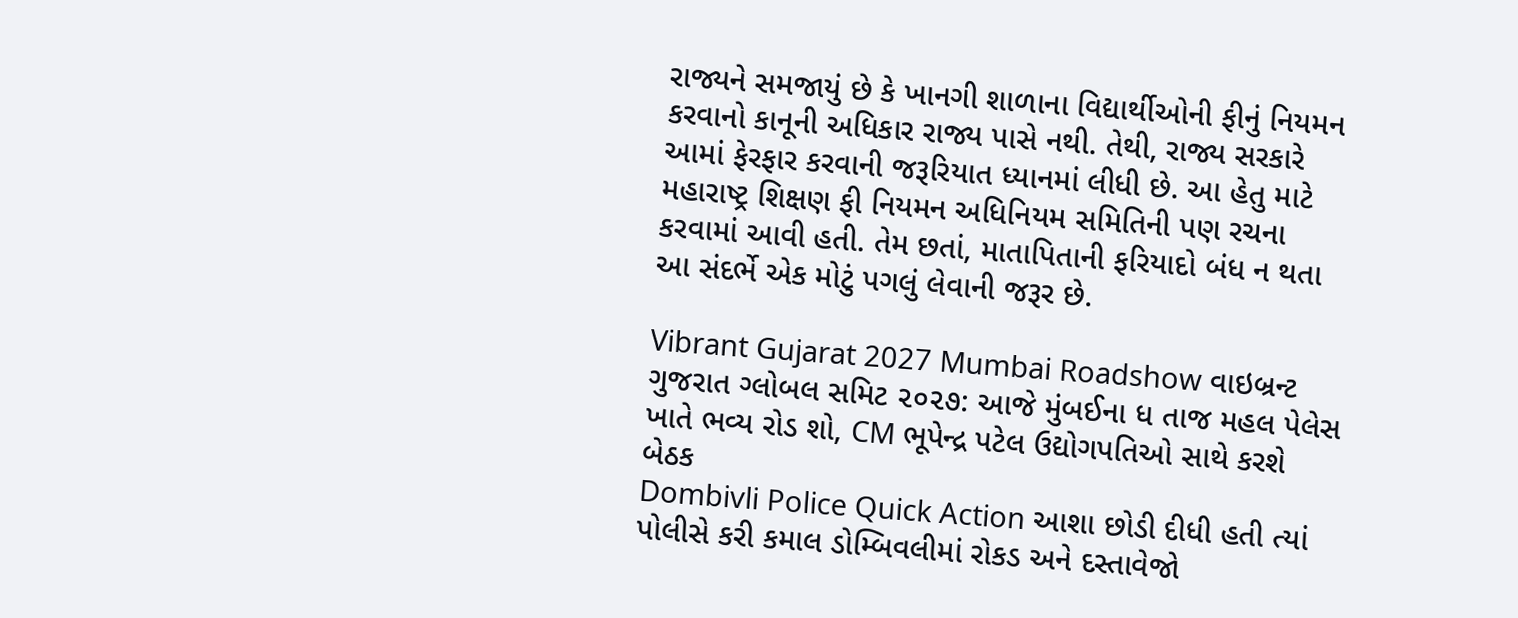રાજ્યને સમજાયું છે કે ખાનગી શાળાના વિદ્યાર્થીઓની ફીનું નિયમન કરવાનો કાનૂની અધિકાર રાજ્ય પાસે નથી. તેથી, રાજ્ય સરકારે આમાં ફેરફાર કરવાની જરૂરિયાત ધ્યાનમાં લીધી છે. આ હેતુ માટે મહારાષ્ટ્ર શિક્ષણ ફી નિયમન અધિનિયમ સમિતિની પણ રચના કરવામાં આવી હતી. તેમ છતાં, માતાપિતાની ફરિયાદો બંધ ન થતા આ સંદર્ભે એક મોટું પગલું લેવાની જરૂર છે.

Vibrant Gujarat 2027 Mumbai Roadshow વાઇબ્રન્ટ ગુજરાત ગ્લોબલ સમિટ ૨૦૨૭: આજે મુંબઈના ધ તાજ મહલ પેલેસ ખાતે ભવ્ય રોડ શો, CM ભૂપેન્દ્ર પટેલ ઉદ્યોગપતિઓ સાથે કરશે બેઠક
Dombivli Police Quick Action આશા છોડી દીધી હતી ત્યાં પોલીસે કરી કમાલ ડોમ્બિવલીમાં રોકડ અને દસ્તાવેજો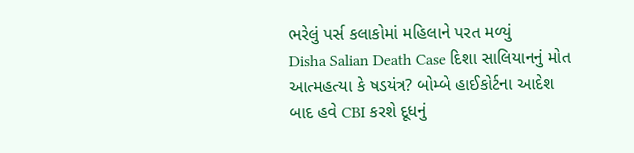ભરેલું પર્સ કલાકોમાં મહિલાને પરત મળ્યું
Disha Salian Death Case દિશા સાલિયાનનું મોત આત્મહત્યા કે ષડયંત્ર? બોમ્બે હાઈકોર્ટના આદેશ બાદ હવે CBI કરશે દૂધનું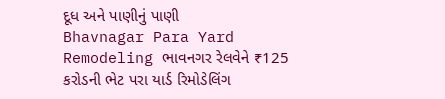દૂધ અને પાણીનું પાણી
Bhavnagar Para Yard Remodeling ભાવનગર રેલવેને ₹125 કરોડની ભેટ પરા યાર્ડ રિમોડેલિંગ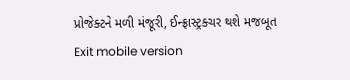પ્રોજેક્ટને મળી મંજૂરી, ઈન્ફ્રાસ્ટ્રક્ચર થશે મજબૂત
Exit mobile version